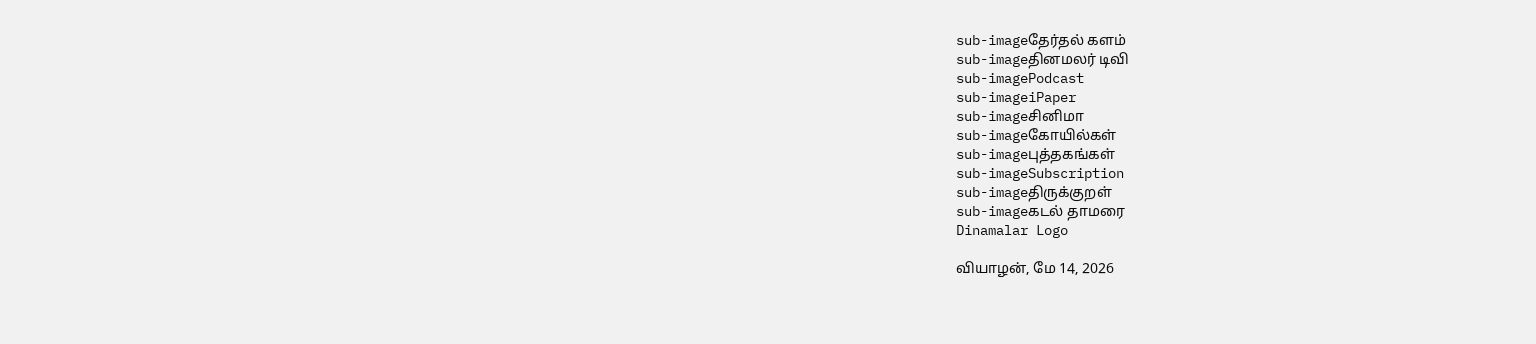sub-imageதேர்தல் களம்
sub-imageதினமலர் டிவி
sub-imagePodcast
sub-imageiPaper
sub-imageசினிமா
sub-imageகோயில்கள்
sub-imageபுத்தகங்கள்
sub-imageSubscription
sub-imageதிருக்குறள்
sub-imageகடல் தாமரை
Dinamalar Logo

வியாழன், மே 14, 2026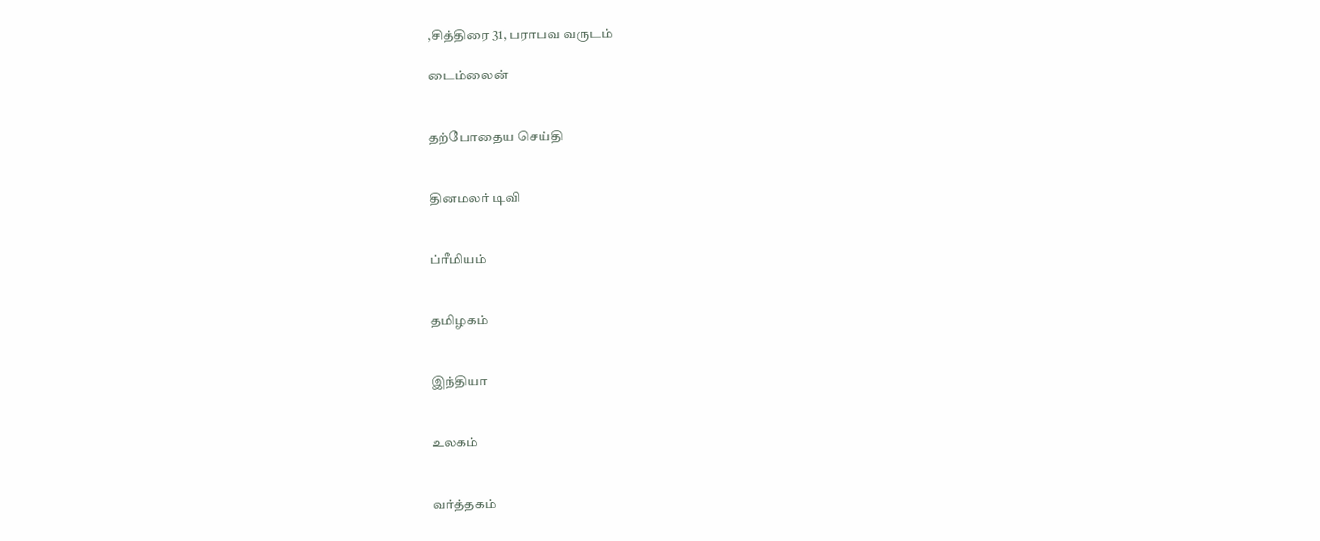,சித்திரை 31, பராபவ வருடம்

டைம்லைன்


தற்போதைய செய்தி


தினமலர் டிவி


ப்ரீமியம்


தமிழகம்


இந்தியா


உலகம்


வர்த்தகம்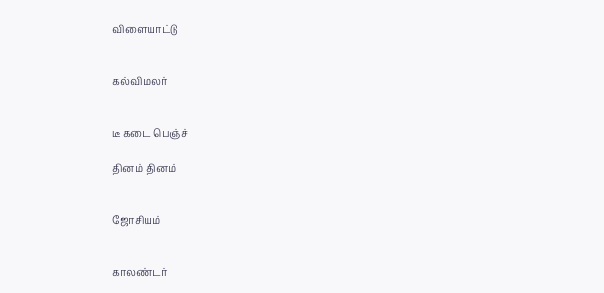விளையாட்டு


கல்விமலர்


டீ கடை பெஞ்ச்

தினம் தினம்


ஜோசியம்


காலண்டர்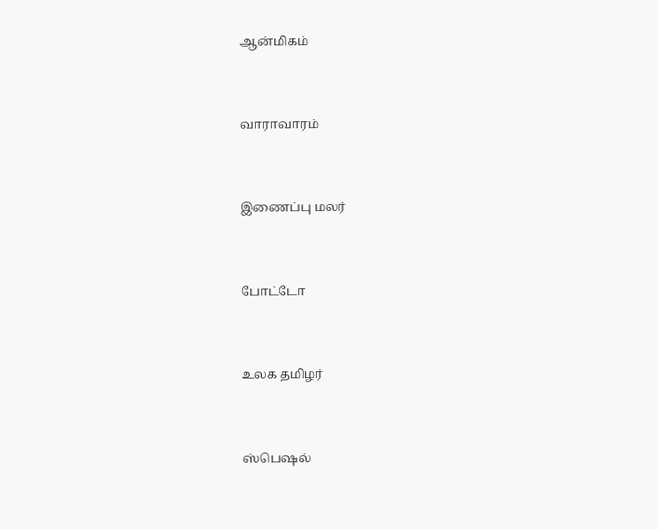ஆன்மிகம்


வாராவாரம்


இணைப்பு மலர்


போட்டோ


உலக தமிழர்


ஸ்பெஷல்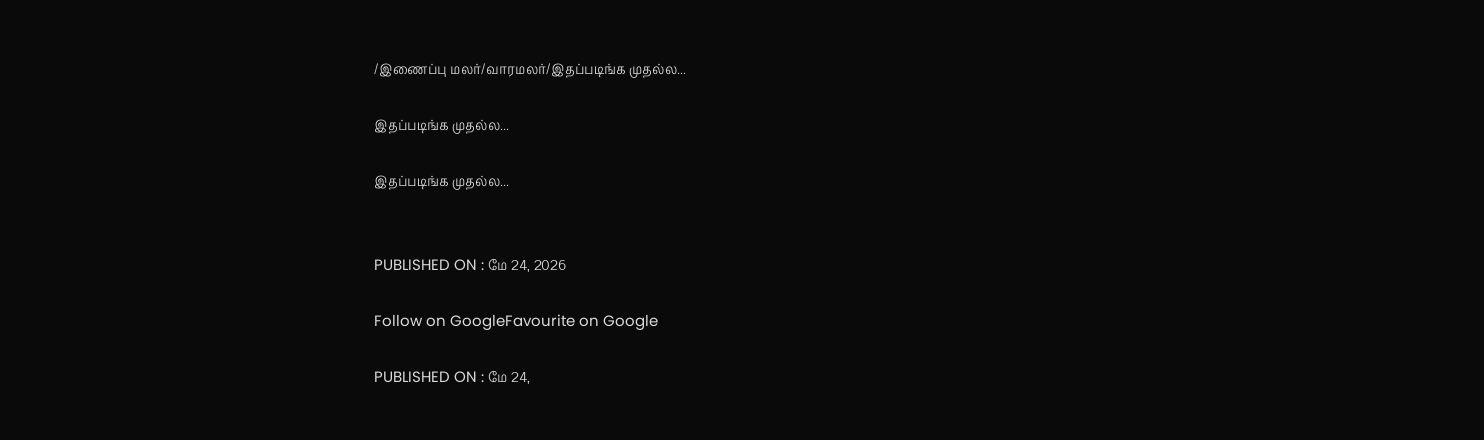/இணைப்பு மலர்/வாரமலர்/இதப்படிங்க முதல்ல...

இதப்படிங்க முதல்ல...

இதப்படிங்க முதல்ல...


PUBLISHED ON : மே 24, 2026

Follow on GoogleFavourite on Google

PUBLISHED ON : மே 24,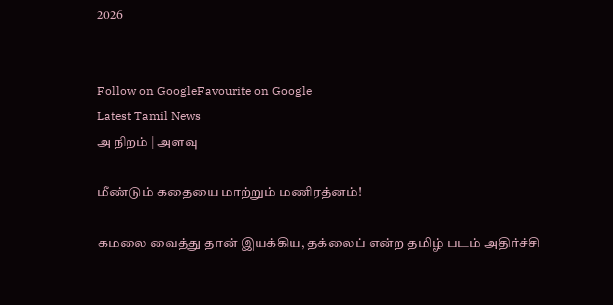2026


Follow on GoogleFavourite on Google
Latest Tamil News
அ நிறம் | அளவு

மீண்டும் கதையை மாற்றும் மணிரத்னம்!

கமலை வைத்து தான் இயக்கிய, தக்லைப் என்ற தமிழ் படம் அதிர்ச்சி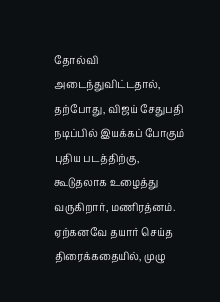தோல்வி அடைந்துவிட்டதால், தற்போது, விஜய் சேதுபதி நடிப்பில் இயக்கப் போகும் புதிய படத்திற்கு, கூடுதலாக உழைத்து வருகிறார், மணிரத்னம். ஏற்கனவே தயார் செய்த திரைக்கதையில், முழு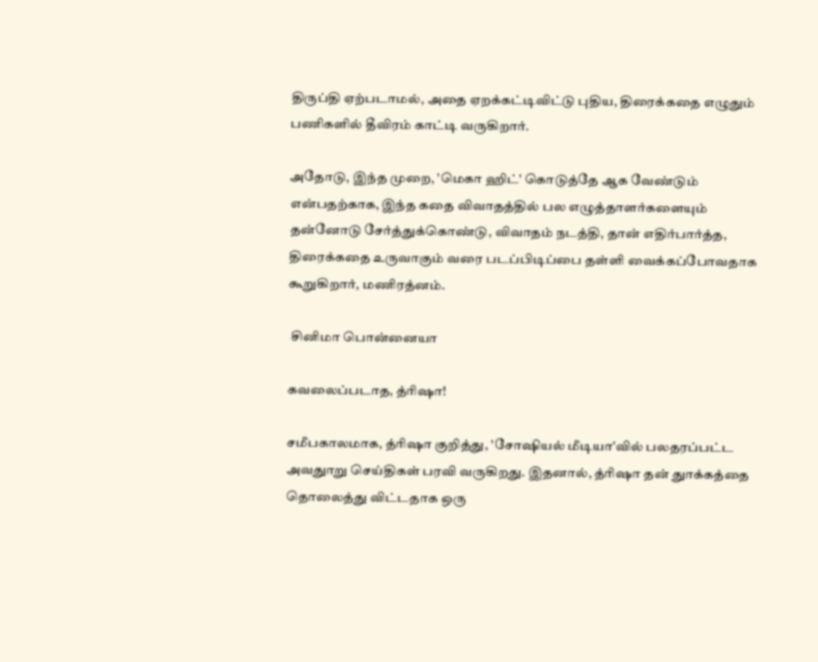திருப்தி ஏற்படாமல், அதை ஏறக்கட்டிவிட்டு புதிய, திரைக்கதை எழுதும் பணிகளில் தீவிரம் காட்டி வருகிறார்.

அதோடு, இந்த முறை, 'மெகா ஹிட்' கொடுத்தே ஆக வேண்டும் என்பதற்காக, இந்த கதை விவாதத்தில் பல எழுத்தாளர்களையும் தன்னோடு சேர்த்துக்கொண்டு, விவாதம் நடத்தி, தான் எதிர்பார்த்த, திரைக்கதை உருவாகும் வரை படப்பிடிப்பை தள்ளி வைக்கப்போவதாக கூறுகிறார், மணிரத்னம்.

 சினிமா பொன்னையா

கவலைப்படாத, த்ரிஷா!

சமீபகாலமாக, த்ரிஷா குறித்து, 'சோஷியல் மீடியா'வில் பலதரப்பட்ட அவதுாறு செய்திகள் பரவி வருகிறது. இதனால், த்ரிஷா தன் துாக்கத்தை தொலைத்து விட்டதாக ஒரு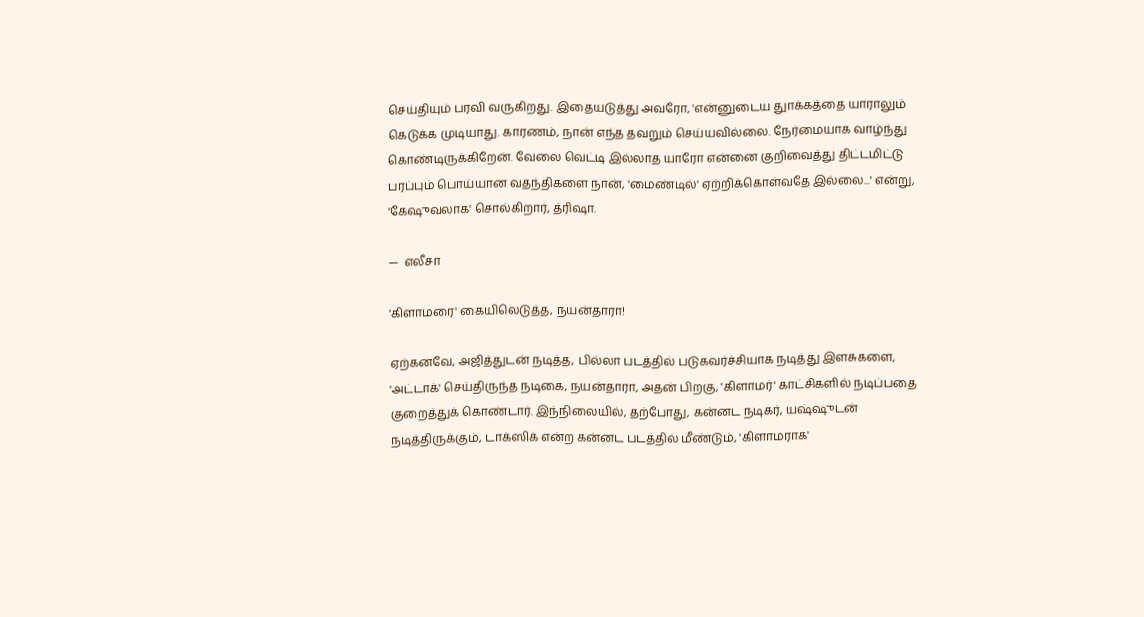செய்தியும் பரவி வருகிறது. இதையடுத்து அவரோ, 'என்னுடைய துாக்கத்தை யாராலும் கெடுக்க முடியாது. காரணம், நான் எந்த தவறும் செய்யவில்லை. நேர்மையாக வாழ்ந்து கொண்டிருக்கிறேன். வேலை வெட்டி இல்லாத யாரோ என்னை குறிவைத்து திட்டமிட்டு பரப்பும் பொய்யான வதந்திகளை நான், 'மைண்டில்' ஏற்றிக்கொள்வதே இல்லை...' என்று, 'கேஷுவலாக' சொல்கிறார், த்ரிஷா.

—  எலீசா

'கிளாமரை' கையிலெடுத்த, நயன்தாரா!

ஏற்கனவே, அஜித்துடன் நடித்த, பில்லா படத்தில் படுகவர்ச்சியாக நடித்து இளசுகளை, 'அட்டாக்' செய்திருந்த நடிகை, நயன்தாரா, அதன் பிறகு, 'கிளாமர்' காட்சிகளில் நடிப்பதை குறைத்துக் கொண்டார். இந்நிலையில், தற்போது, கன்னட நடிகர், யஷ்ஷுடன் நடித்திருக்கும், டாக்ஸிக் என்ற கன்னட படத்தில் மீண்டும், 'கிளாமராக'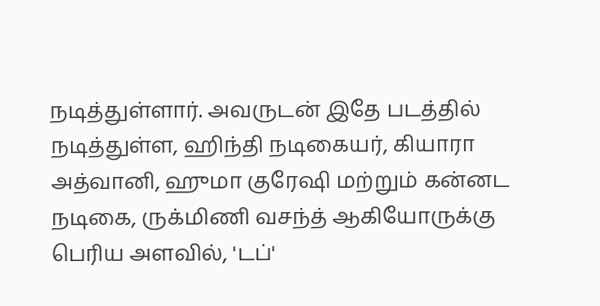நடித்துள்ளார். அவருடன் இதே படத்தில் நடித்துள்ள, ஹிந்தி நடிகையர், கியாரா அத்வானி, ஹுமா குரேஷி மற்றும் கன்னட நடிகை, ருக்மிணி வசந்த் ஆகியோருக்கு பெரிய அளவில், 'டப்'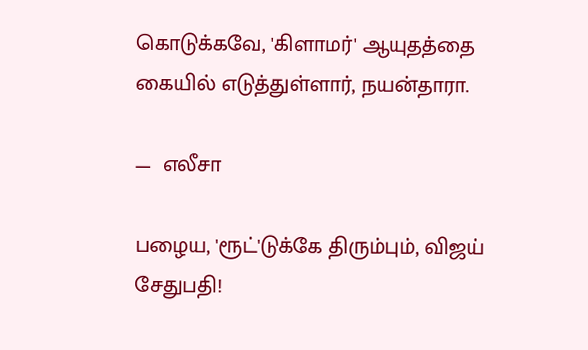கொடுக்கவே, 'கிளாமர்' ஆயுதத்தை கையில் எடுத்துள்ளார், நயன்தாரா.

—  எலீசா

பழைய, 'ரூட்'டுக்கே திரும்பும், விஜய் சேதுபதி!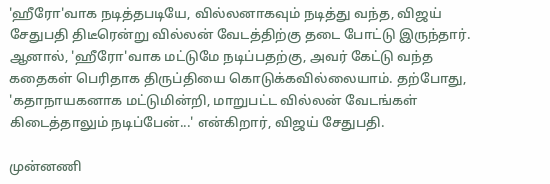'ஹீரோ'வாக நடித்தபடியே, வில்லனாகவும் நடித்து வந்த, விஜய் சேதுபதி திடீரென்று வில்லன் வேடத்திற்கு தடை போட்டு இருந்தார். ஆனால், 'ஹீரோ'வாக மட்டுமே நடிப்பதற்கு, அவர் கேட்டு வந்த கதைகள் பெரிதாக திருப்தியை கொடுக்கவில்லையாம். தற்போது, 'கதாநாயகனாக மட்டுமின்றி, மாறுபட்ட வில்லன் வேடங்கள் கிடைத்தாலும் நடிப்பேன்...' என்கிறார், விஜய் சேதுபதி.

முன்னணி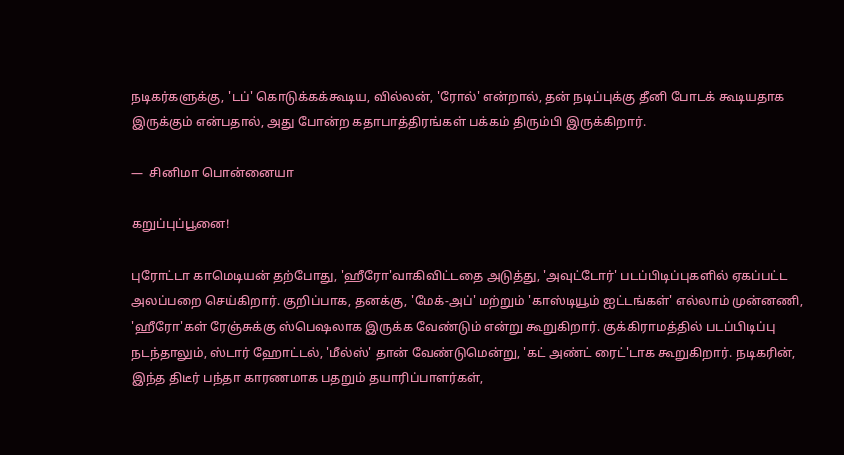நடிகர்களுக்கு, 'டப்' கொடுக்கக்கூடிய, வில்லன், 'ரோல்' என்றால், தன் நடிப்புக்கு தீனி போடக் கூடியதாக இருக்கும் என்பதால், அது போன்ற கதாபாத்திரங்கள் பக்கம் திரும்பி இருக்கிறார்.

—  சினிமா பொன்னையா

கறுப்புப்பூனை!

புரோட்டா காமெடியன் தற்போது, 'ஹீரோ'வாகிவிட்டதை அடுத்து, 'அவுட்டோர்' படப்பிடிப்புகளில் ஏகப்பட்ட அலப்பறை செய்கிறார். குறிப்பாக, தனக்கு, 'மேக்-அப்' மற்றும் 'காஸ்டியூம் ஐட்டங்கள்' எல்லாம் முன்னணி, 'ஹீரோ'கள் ரேஞ்சுக்கு ஸ்பெஷலாக இருக்க வேண்டும் என்று கூறுகிறார். குக்கிராமத்தில் படப்பிடிப்பு நடந்தாலும், ஸ்டார் ஹோட்டல், 'மீல்ஸ்' தான் வேண்டுமென்று, 'கட் அண்ட் ரைட்'டாக கூறுகிறார். நடிகரின், இந்த திடீர் பந்தா காரணமாக பதறும் தயாரிப்பாளர்கள்,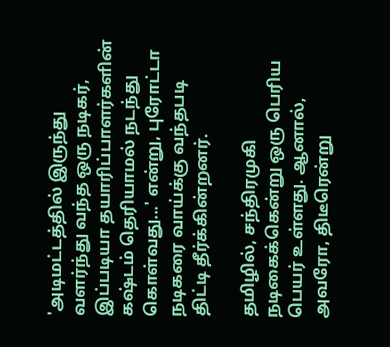'அடிமட்டத்தில் இருந்து வளர்ந்து வந்த ஒரு நடிகர், இப்படியா தயாரிப்பாளர்களின் கஷ்டம் தெரியாமல் நடந்து கொள்வது...' என்று, புரோட்டா நடிகரை வாய்க்கு வந்தபடி திட்டி தீர்க்கின்றனர்.

தமிழில், சந்திரமுகி நடிகைக்கென்று ஒரு பெரிய பெயர் உள்ளது. ஆனால், அவரோ, திடீரென்று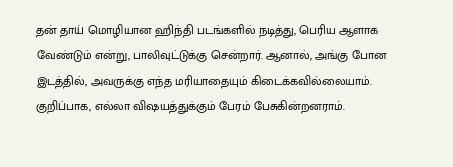தன் தாய் மொழியான ஹிந்தி படங்களில் நடித்து, பெரிய ஆளாக வேண்டும் என்று, பாலிவுட்டுக்கு சென்றார். ஆனால், அங்கு போன இடத்தில், அவருக்கு எந்த மரியாதையும் கிடைக்கவில்லையாம். குறிப்பாக, எல்லா விஷயத்துக்கும் பேரம் பேசுகின்றனராம்.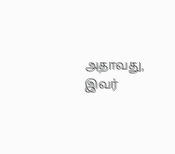அதாவது, இவர்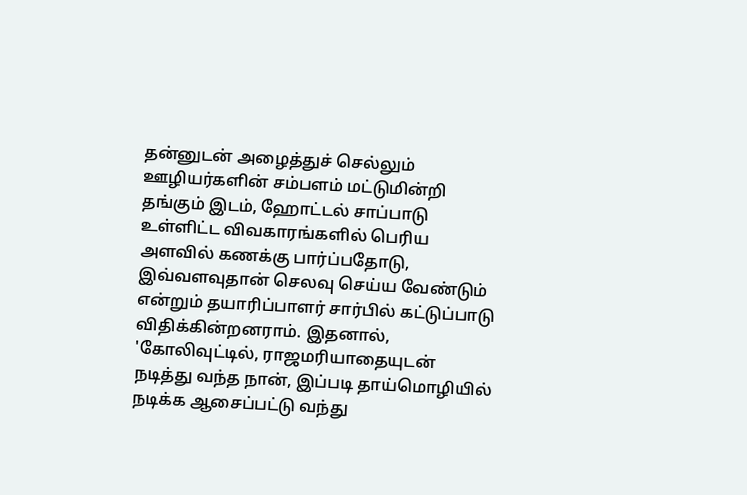தன்னுடன் அழைத்துச் செல்லும் ஊழியர்களின் சம்பளம் மட்டுமின்றி தங்கும் இடம், ஹோட்டல் சாப்பாடு உள்ளிட்ட விவகாரங்களில் பெரிய அளவில் கணக்கு பார்ப்பதோடு, இவ்வளவுதான் செலவு செய்ய வேண்டும் என்றும் தயாரிப்பாளர் சார்பில் கட்டுப்பாடு விதிக்கின்றனராம். இதனால், 'கோலிவுட்டில், ராஜமரியாதையுடன் நடித்து வந்த நான், இப்படி தாய்மொழியில் நடிக்க ஆசைப்பட்டு வந்து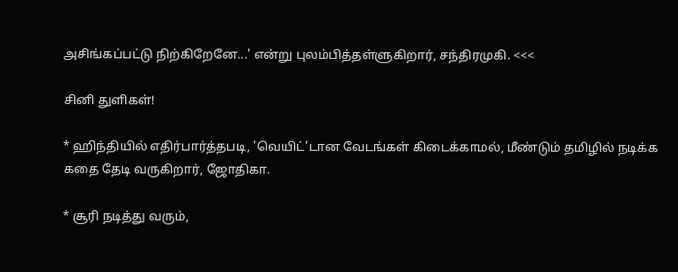அசிங்கப்பட்டு நிற்கிறேனே...' என்று புலம்பித்தள்ளுகிறார், சந்திரமுகி. <<<

சினி துளிகள்!

* ஹிந்தியில் எதிர்பார்த்தபடி, 'வெயிட்'டான வேடங்கள் கிடைக்காமல், மீண்டும் தமிழில் நடிக்க கதை தேடி வருகிறார், ஜோதிகா.

* சூரி நடித்து வரும்,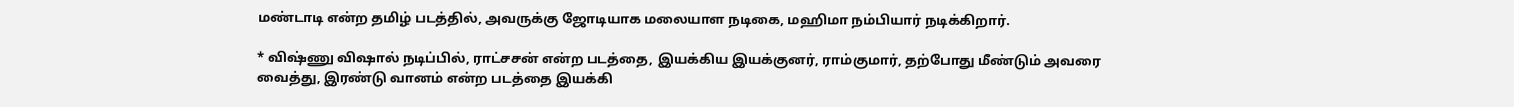மண்டாடி என்ற தமிழ் படத்தில், அவருக்கு ஜோடியாக மலையாள நடிகை, மஹிமா நம்பியார் நடிக்கிறார்.

* விஷ்ணு விஷால் நடிப்பில், ராட்சசன் என்ற படத்தை, இயக்கிய இயக்குனர், ராம்குமார், தற்போது மீண்டும் அவரை வைத்து, இரண்டு வானம் என்ற படத்தை இயக்கி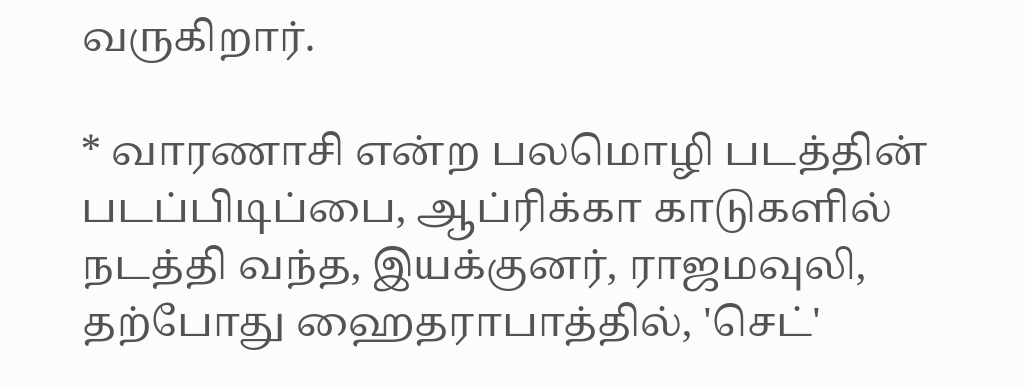வருகிறார்.

* வாரணாசி என்ற பலமொழி படத்தின் படப்பிடிப்பை, ஆப்ரிக்கா காடுகளில் நடத்தி வந்த, இயக்குனர், ராஜமவுலி, தற்போது ஹைதராபாத்தில், 'செட்'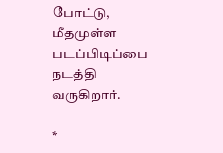போட்டு, மீதமுள்ள படப்பிடிப்பை நடத்தி வருகிறார்.

*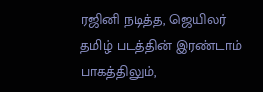ரஜினி நடித்த, ஜெயிலர் தமிழ் படத்தின் இரண்டாம் பாகத்திலும்,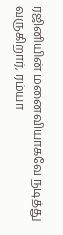ரஜினியின் மனைவியாகவே நடித்து வருகிறார், ரம்யா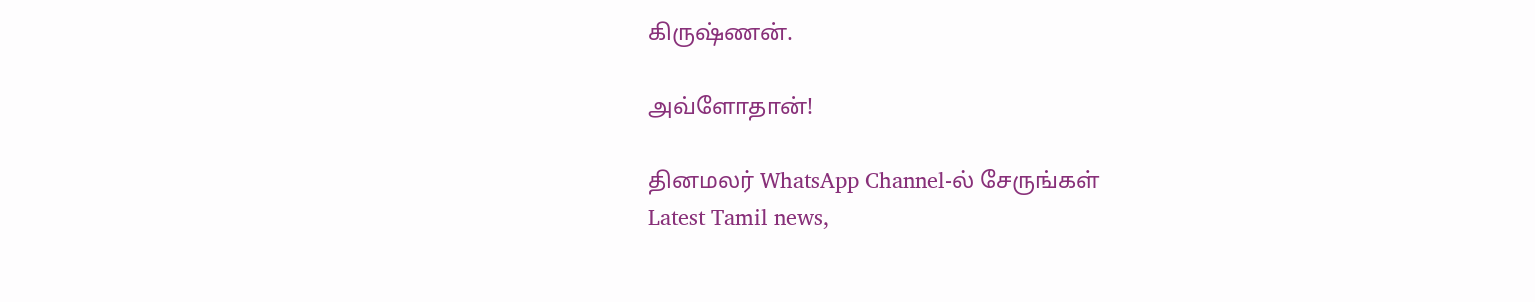கிருஷ்ணன்.

அவ்ளோதான்!

தினமலர் WhatsApp Channel-ல் சேருங்கள்
Latest Tamil news,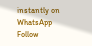instantly on WhatsApp
Follow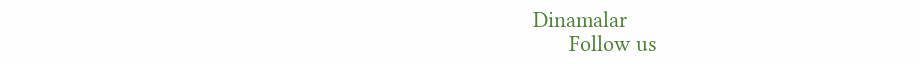Dinamalar
      Follow us